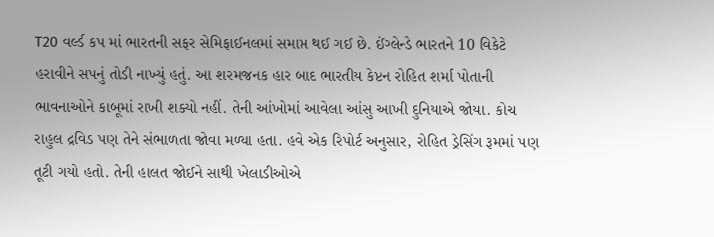T20 વર્લ્ડ કપ માં ભારતની સફર સેમિફાઈનલમાં સમાપ્ત થઈ ગઈ છે. ઈંગ્લેન્ડે ભારતને 10 વિકેટે હરાવીને સપનું તોડી નાખ્યું હતું. આ શરમજનક હાર બાદ ભારતીય કેપ્ટન રોહિત શર્મા પોતાની ભાવનાઓને કાબૂમાં રાખી શક્યો નહીં. તેની આંખોમાં આવેલા આંસુ આખી દુનિયાએ જોયા. કોચ રાહુલ દ્રવિડ પણ તેને સંભાળતા જોવા મળ્યા હતા. હવે એક રિપોર્ટ અનુસાર, રોહિત ડ્રેસિંગ રૂમમાં પણ તૂટી ગયો હતો. તેની હાલત જોઈને સાથી ખેલાડીઓએ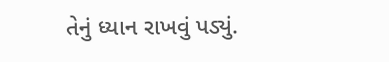તેનું ધ્યાન રાખવું પડ્યું.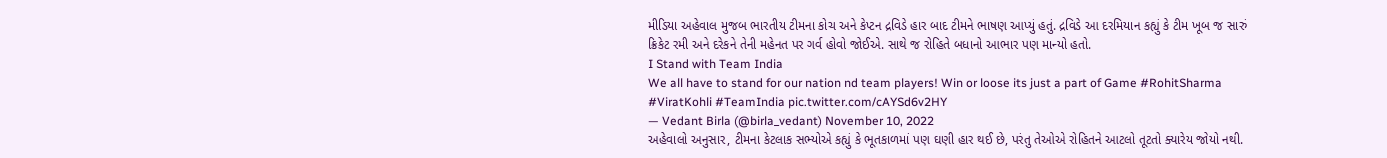મીડિયા અહેવાલ મુજબ ભારતીય ટીમના કોચ અને કેપ્ટન દ્રવિડે હાર બાદ ટીમને ભાષણ આપ્યું હતું. દ્રવિડે આ દરમિયાન કહ્યું કે ટીમ ખૂબ જ સારું ક્રિકેટ રમી અને દરેકને તેની મહેનત પર ગર્વ હોવો જોઈએ. સાથે જ રોહિતે બધાનો આભાર પણ માન્યો હતો.
I Stand with Team India
We all have to stand for our nation nd team players! Win or loose its just a part of Game #RohitSharma #ViratKohli #TeamIndia pic.twitter.com/cAYSd6v2HY
— Vedant Birla (@birla_vedant) November 10, 2022
અહેવાલો અનુસાર, ટીમના કેટલાક સભ્યોએ કહ્યું કે ભૂતકાળમાં પણ ઘણી હાર થઈ છે, પરંતુ તેઓએ રોહિતને આટલો તૂટતો ક્યારેય જોયો નથી.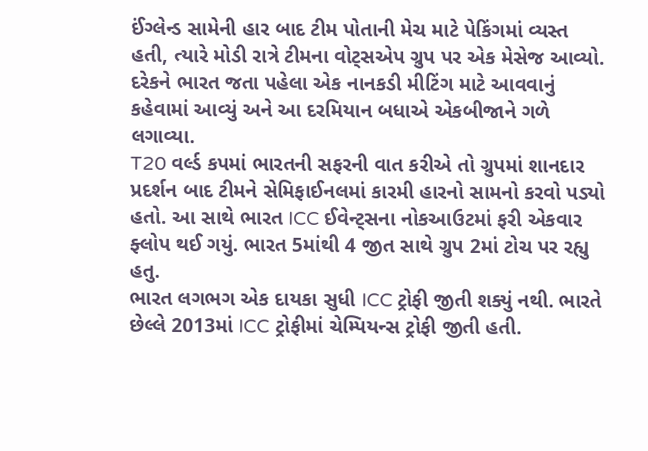ઈંગ્લેન્ડ સામેની હાર બાદ ટીમ પોતાની મેચ માટે પેકિંગમાં વ્યસ્ત હતી, ત્યારે મોડી રાત્રે ટીમના વોટ્સએપ ગ્રુપ પર એક મેસેજ આવ્યો. દરેકને ભારત જતા પહેલા એક નાનકડી મીટિંગ માટે આવવાનું કહેવામાં આવ્યું અને આ દરમિયાન બધાએ એકબીજાને ગળે લગાવ્યા.
T20 વર્લ્ડ કપમાં ભારતની સફરની વાત કરીએ તો ગ્રુપમાં શાનદાર પ્રદર્શન બાદ ટીમને સેમિફાઈનલમાં કારમી હારનો સામનો કરવો પડ્યો હતો. આ સાથે ભારત ICC ઈવેન્ટ્સના નોકઆઉટમાં ફરી એકવાર ફ્લોપ થઈ ગયું. ભારત 5માંથી 4 જીત સાથે ગ્રુપ 2માં ટોચ પર રહ્યુ હતુ.
ભારત લગભગ એક દાયકા સુધી ICC ટ્રોફી જીતી શક્યું નથી. ભારતે છેલ્લે 2013માં ICC ટ્રોફીમાં ચેમ્પિયન્સ ટ્રોફી જીતી હતી.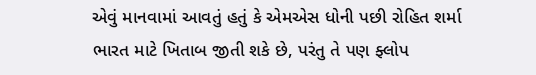એવું માનવામાં આવતું હતું કે એમએસ ધોની પછી રોહિત શર્મા ભારત માટે ખિતાબ જીતી શકે છે, પરંતુ તે પણ ફ્લોપ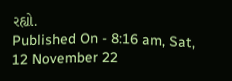રહ્યો.
Published On - 8:16 am, Sat, 12 November 22